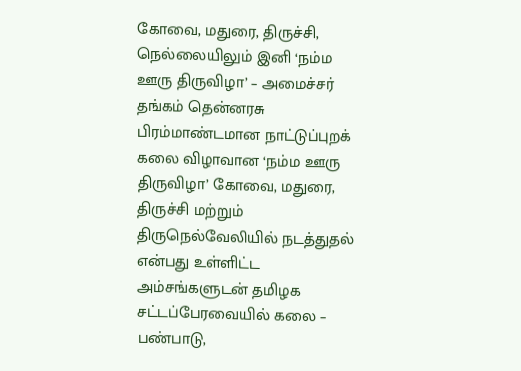கோவை, மதுரை, திருச்சி, நெல்லையிலும் இனி ‘நம்ம ஊரு திருவிழா’ – அமைச்சர் தங்கம் தென்னரசு
பிரம்மாண்டமான நாட்டுப்புறக் கலை விழாவான ‘நம்ம ஊரு திருவிழா’ கோவை, மதுரை, திருச்சி மற்றும் திருநெல்வேலியில் நடத்துதல் என்பது உள்ளிட்ட அம்சங்களுடன் தமிழக சட்டப்பேரவையில் கலை – பண்பாடு,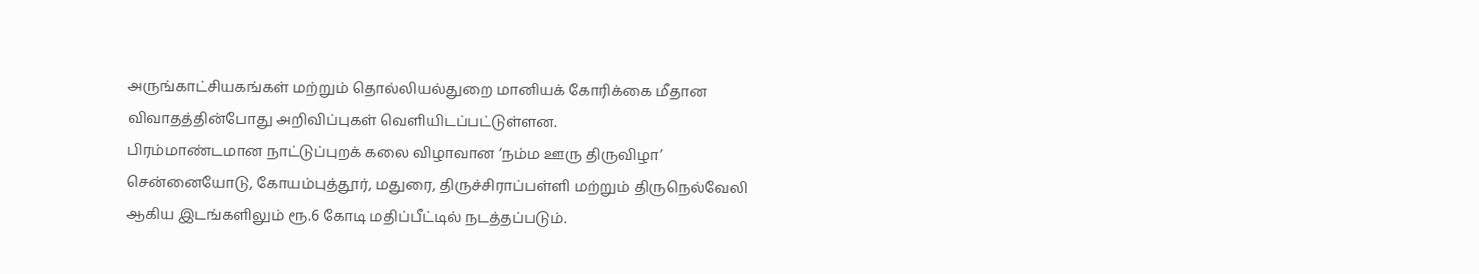அருங்காட்சியகங்கள் மற்றும் தொல்லியல்துறை மானியக் கோரிக்கை மீதான விவாதத்தின்போது அறிவிப்புகள் வெளியிடப்பட்டுள்ளன.
பிரம்மாண்டமான நாட்டுப்புறக் கலை விழாவான ‘நம்ம ஊரு திருவிழா’ சென்னையோடு, கோயம்புத்தூர், மதுரை, திருச்சிராப்பள்ளி மற்றும் திருநெல்வேலி ஆகிய இடங்களிலும் ரூ.6 கோடி மதிப்பீட்டில் நடத்தப்படும்.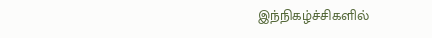இந்நிகழ்ச்சிகளில்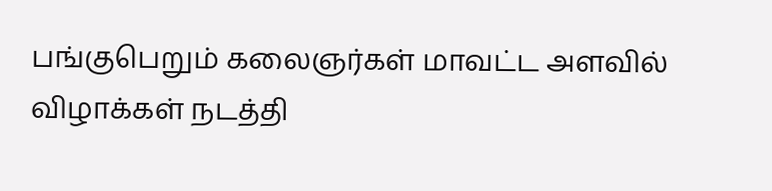பங்குபெறும் கலைஞர்கள் மாவட்ட அளவில் விழாக்கள் நடத்தி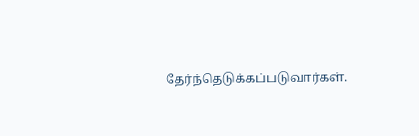தேர்ந்தெடுக்கப்படுவார்கள்.